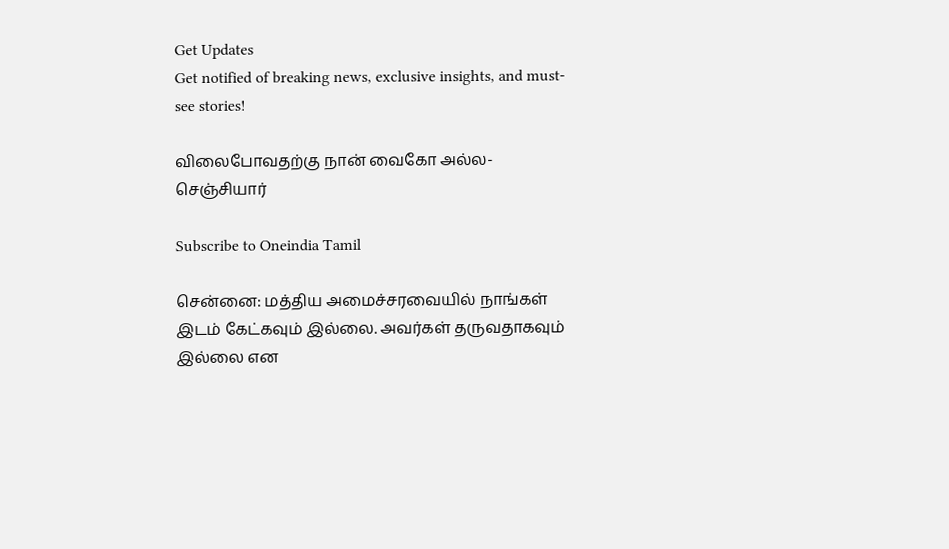Get Updates
Get notified of breaking news, exclusive insights, and must-see stories!

விலைபோவதற்கு நான் வைகோ அல்ல-செஞ்சியார்

Subscribe to Oneindia Tamil

சென்னை: மத்திய அமைச்சரவையில் நாங்கள் இடம் கேட்கவும் இல்லை. அவர்கள் தருவதாகவும் இல்லை என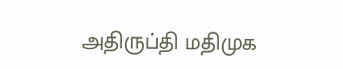அதிருப்தி மதிமுக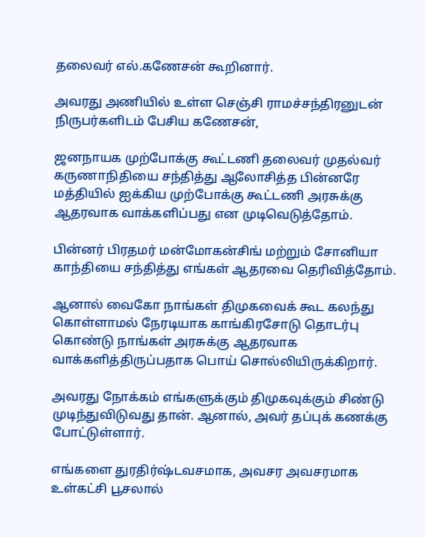தலைவர் எல்.கணேசன் கூறினார்.

அவரது அணியில் உள்ள செஞ்சி ராமச்சந்திரனுடன் நிருபர்களிடம் பேசிய கணேசன்,

ஜனநாயக முற்போக்கு கூட்டணி தலைவர் முதல்வர் கருணாநிதியை சந்தித்து ஆலோசித்த பின்னரே மத்தியில் ஐக்கிய முற்போக்கு கூட்டணி அரசுக்கு ஆதரவாக வாக்களிப்பது என முடிவெடுத்தோம்.

பின்னர் பிரதமர் மன்மோகன்சிங் மற்றும் சோனியா காந்தியை சந்தித்து எங்கள் ஆதரவை தெரிவித்தோம்.

ஆனால் வைகோ நாங்கள் திமுகவைக் கூட கலந்து கொள்ளாமல் நேரடியாக காங்கிரசோடு தொடர்பு கொண்டு நாங்கள் அரசுக்கு ஆதரவாக வாக்களித்திருப்பதாக பொய் சொல்லியிருக்கிறார்.

அவரது நோக்கம் எங்களுக்கும் திமுகவுக்கும் சிண்டு முடிந்துவிடுவது தான். ஆனால், அவர் தப்புக் கணக்கு போட்டுள்ளார்.

எங்களை துரதிர்ஷ்டவசமாக, அவசர அவசரமாக உள்கட்சி பூசலால்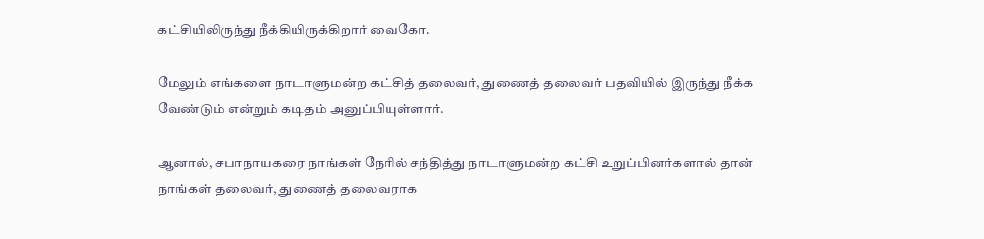கட்சியிலிருந்து நீக்கியிருக்கிறார் வைகோ.

மேலும் எங்களை நாடாளுமன்ற கட்சித் தலைவர், துணைத் தலைவர் பதவியில் இருந்து நீக்க வேண்டும் என்றும் கடிதம் அனுப்பியுள்ளார்.

ஆனால், சபாநாயகரை நாங்கள் நேரில் சந்தித்து நாடாளுமன்ற கட்சி உறுப்பினர்களால் தான் நாங்கள் தலைவர், துணைத் தலைவராக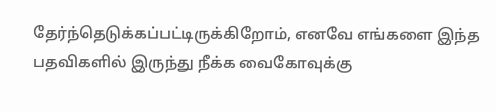தேர்ந்தெடுக்கப்பட்டிருக்கிறோம், எனவே எங்களை இந்த பதவிகளில் இருந்து நீக்க வைகோவுக்கு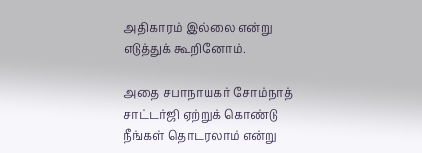அதிகாரம் இல்லை என்று எடுத்துக் கூறினோம்.

அதை சபாநாயகர் சோம்நாத் சாட்டர்ஜி ஏற்றுக் கொண்டு நீங்கள் தொடரலாம் என்று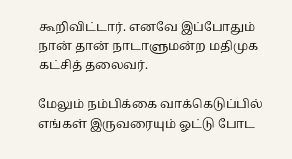கூறிவிட்டார். எனவே இப்போதும் நான் தான் நாடாளுமன்ற மதிமுக கட்சித் தலைவர்.

மேலும் நம்பிக்கை வாக்கெடுப்பில் எங்கள் இருவரையும் ஓட்டு போட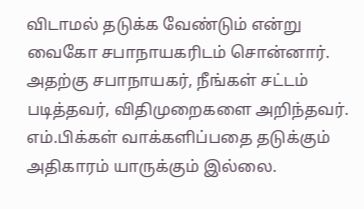விடாமல் தடுக்க வேண்டும் என்று வைகோ சபாநாயகரிடம் சொன்னார். அதற்கு சபாநாயகர், நீங்கள் சட்டம் படித்தவர், விதிமுறைகளை அறிந்தவர். எம்.பிக்கள் வாக்களிப்பதை தடுக்கும் அதிகாரம் யாருக்கும் இல்லை.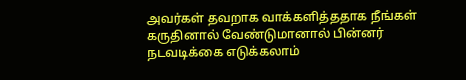அவர்கள் தவறாக வாக்களித்ததாக நீங்கள் கருதினால் வேண்டுமானால் பின்னர் நடவடிக்கை எடுக்கலாம்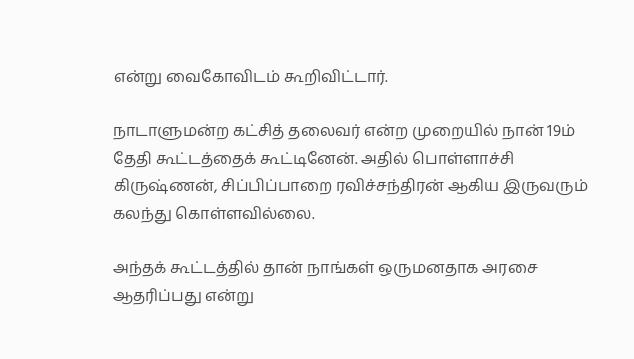என்று வைகோவிடம் கூறிவிட்டார்.

நாடாளுமன்ற கட்சித் தலைவர் என்ற முறையில் நான் 19ம் தேதி கூட்டத்தைக் கூட்டினேன். அதில் பொள்ளாச்சி கிருஷ்ணன், சிப்பிப்பாறை ரவிச்சந்திரன் ஆகிய இருவரும் கலந்து கொள்ளவில்லை.

அந்தக் கூட்டத்தில் தான் நாங்கள் ஒருமனதாக அரசை ஆதரிப்பது என்று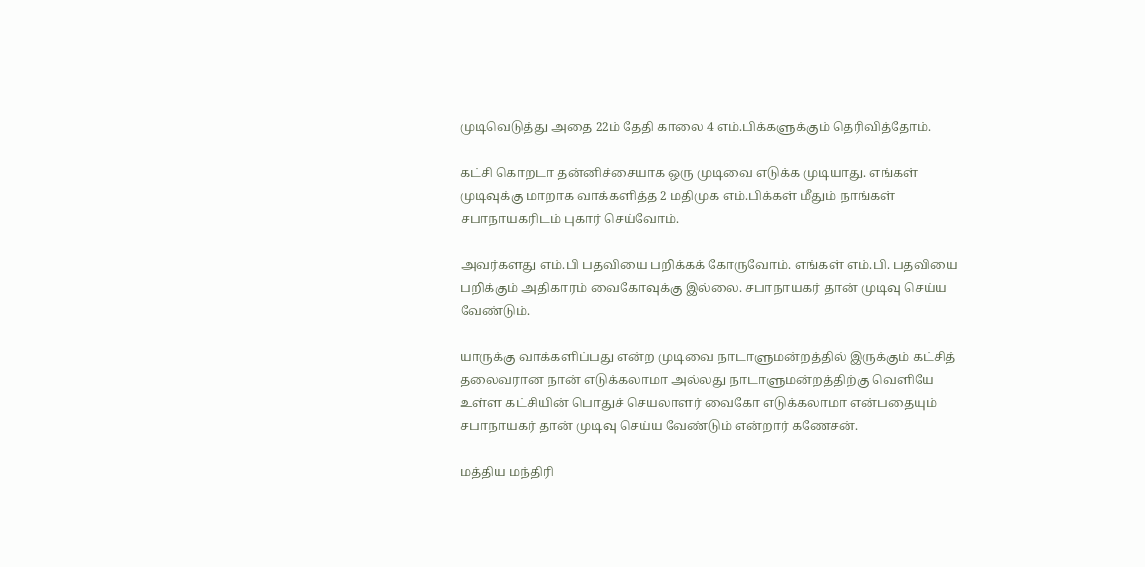முடிவெடுத்து அதை 22ம் தேதி காலை 4 எம்.பிக்களுக்கும் தெரிவித்தோம்.

கட்சி கொறடா தன்னிச்சையாக ஒரு முடிவை எடுக்க முடியாது. எங்கள் முடிவுக்கு மாறாக வாக்களித்த 2 மதிமுக எம்.பிக்கள் மீதும் நாங்கள் சபாநாயகரிடம் புகார் செய்வோம்.

அவர்களது எம்.பி பதவியை பறிக்கக் கோருவோம். எங்கள் எம்.பி. பதவியை பறிக்கும் அதிகாரம் வைகோவுக்கு இல்லை. சபாநாயகர் தான் முடிவு செய்ய வேண்டும்.

யாருக்கு வாக்களிப்பது என்ற முடிவை நாடாளுமன்றத்தில் இருக்கும் கட்சித் தலைவரான நான் எடுக்கலாமா அல்லது நாடாளுமன்றத்திற்கு வெளியே உள்ள கட்சியின் பொதுச் செயலாளர் வைகோ எடுக்கலாமா என்பதையும் சபாநாயகர் தான் முடிவு செய்ய வேண்டும் என்றார் கணேசன்.

மத்திய மந்திரி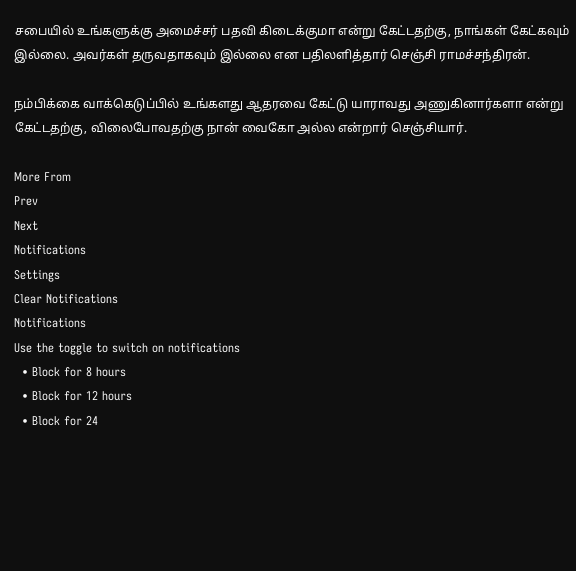சபையில் உங்களுக்கு அமைச்சர் பதவி கிடைக்குமா என்று கேட்டதற்கு, நாங்கள் கேட்கவும் இல்லை. அவர்கள் தருவதாகவும் இல்லை என பதிலளித்தார் செஞ்சி ராமச்சந்திரன்.

நம்பிக்கை வாக்கெடுப்பில் உங்களது ஆதரவை கேட்டு யாராவது அணுகினார்களா என்று கேட்டதற்கு, விலைபோவதற்கு நான் வைகோ அல்ல என்றார் செஞ்சியார்.

More From
Prev
Next
Notifications
Settings
Clear Notifications
Notifications
Use the toggle to switch on notifications
  • Block for 8 hours
  • Block for 12 hours
  • Block for 24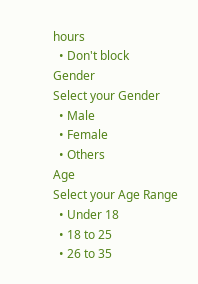hours
  • Don't block
Gender
Select your Gender
  • Male
  • Female
  • Others
Age
Select your Age Range
  • Under 18
  • 18 to 25
  • 26 to 35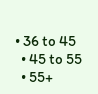• 36 to 45
  • 45 to 55
  • 55+